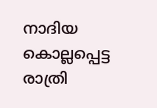നാദിയ കൊല്ലപ്പെട്ട രാത്രി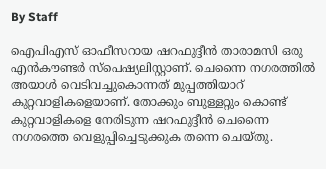By Staff

ഐപിഎസ്‌ ഓഫീസറായ ഷറഫുദ്ദീന്‍ താരാമസി ഒരു എന്‍കൗണ്ടര്‍ സ്‌പെഷ്യലിസ്റ്റാണ്‌. ചെന്നൈ നഗരത്തില്‍ അയാള്‍ വെടിവച്ചുകൊന്നത്‌ മുപ്പത്തിയാറ്‌ കുറ്റവാളികളെയാണ്‌. തോക്കും ബുള്ളറ്റും കൊണ്ട്‌ കുറ്റവാളികളെ നേരിടുന്ന ഷറഫുദ്ദീന്‍ ചെന്നൈ നഗരത്തെ വെളുപ്പിച്ചെടുക്കുക തന്നെ ചെയ്‌തു.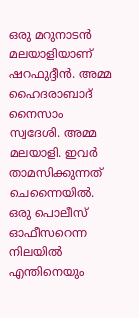ഒരു മറുനാടന്‍ മലയാളിയാണ്‌ ഷറഫുദ്ദീന്‍. അമ്മ ഹൈദരാബാദ്‌ നൈസാം സ്വദേശി. അമ്മ മലയാളി. ഇവര്‍ താമസിക്കുന്നത്‌ ചെന്നൈയില്‍. ഒരു പൊലീസ്‌ ഓഫീസറെന്ന നിലയില്‍ എന്തിനെയും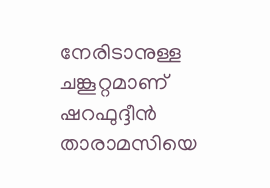നേരിടാനുള്ള ചങ്കൂറ്റമാണ്‌ ഷറഫുദ്ദീന്‍ താരാമസിയെ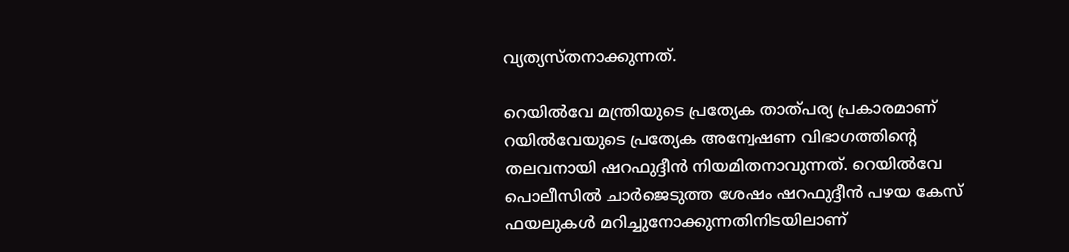വ്യത്യസ്‌തനാക്കുന്നത്‌.

റെയില്‍വേ മന്ത്രിയുടെ പ്രത്യേക താത്‌പര്യ പ്രകാരമാണ്‌ റയില്‍വേയുടെ പ്രത്യേക അന്വേഷണ വിഭാഗത്തിന്റെ തലവനായി ഷറഫുദ്ദീന്‍ നിയമിതനാവുന്നത്‌. റെയില്‍വേ പൊലീസില്‍ ചാര്‍ജെടുത്ത ശേഷം ഷറഫുദ്ദീന്‍ പഴയ കേസ്‌ ഫയലുകള്‍ മറിച്ചുനോക്കുന്നതിനിടയിലാണ്‌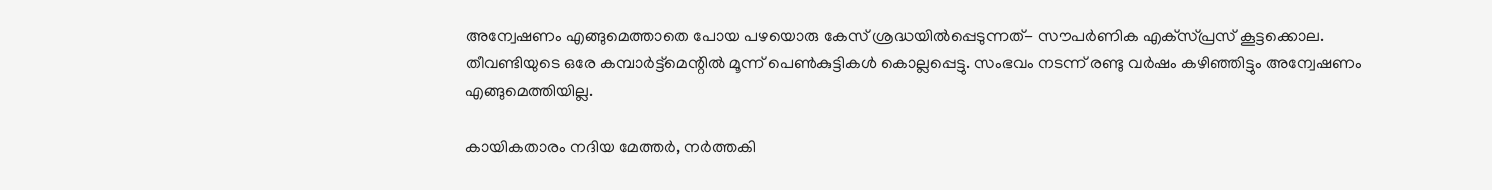അന്വേഷണം എങ്ങുമെത്താതെ പോയ പഴയൊരു കേസ്‌ ശ്രദ്ധയില്‍പ്പെടുന്നത്‌- സൗപര്‍ണിക എക്‌സ്‌പ്രസ്‌ കൂട്ടക്കൊല. തീവണ്ടിയുടെ ഒരേ കമ്പാര്‍ട്ട്‌മെന്റില്‍ മൂന്ന്‌ പെണ്‍കുട്ടികള്‍ കൊല്ലപ്പെട്ടു. സംഭവം നടന്ന്‌ രണ്ടു വര്‍ഷം കഴിഞ്ഞിട്ടും അന്വേഷണം എങ്ങുമെത്തിയില്ല.

കായികതാരം നദിയ മേത്തര്‍, നര്‍ത്തകി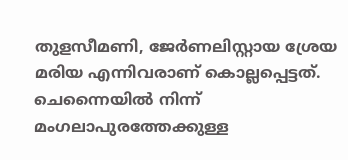തുളസീമണി, ജേര്‍ണലിസ്റ്റായ ശ്രേയ മരിയ എന്നിവരാണ്‌ കൊല്ലപ്പെട്ടത്‌. ചെന്നൈയില്‍ നിന്ന്‌ മംഗലാപുരത്തേക്കുള്ള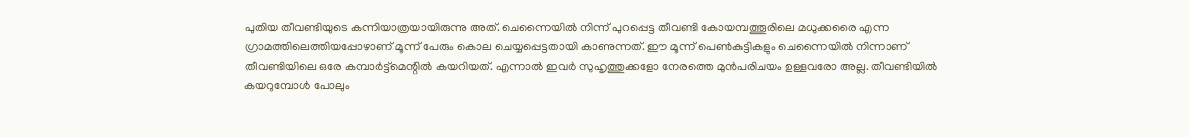പുതിയ തീവണ്ടിയുടെ കന്നിയാത്രയായിരുന്നു അത്‌. ചെന്നൈയില്‍ നിന്ന്‌ പുറപ്പെട്ട തീവണ്ടി കോയമ്പത്തൂരിലെ മധുക്കരൈ എന്ന ഗ്രാമത്തിലെത്തിയപ്പോഴാണ്‌ മൂന്ന്‌ പേരും കൊല ചെയ്യപ്പെട്ടതായി കാണുന്നത്‌. ഈ മൂന്ന്‌ പെണ്‍കുട്ടികളും ചെന്നൈയില്‍ നിന്നാണ്‌ തീവണ്ടിയിലെ ഒരേ കമ്പാര്‍ട്ട്‌മെന്റില്‍ കയറിയത്‌. എന്നാല്‍ ഇവര്‍ സുഹൃത്തുക്കളോ നേരത്തെ മുന്‍പരിചയം ഉള്ളവരോ അല്ല. തീവണ്ടിയില്‍ കയറുമ്പോള്‍ പോലും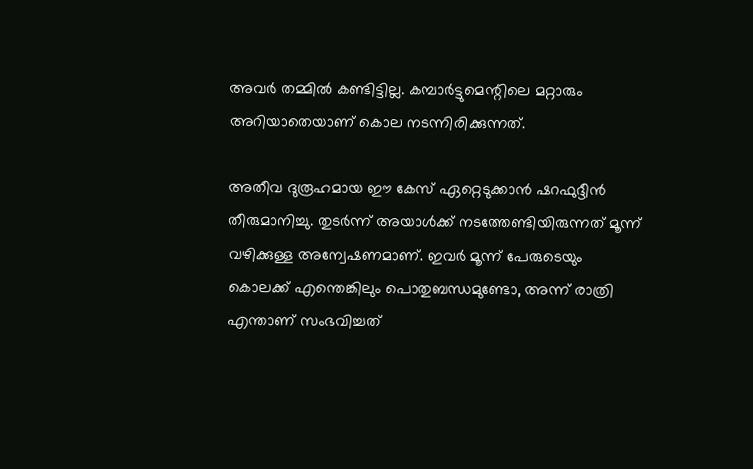അവര്‍ തമ്മില്‍ കണ്ടിട്ടില്ല. കമ്പാര്‍ട്ടുമെന്റിലെ മറ്റാരും അറിയാതെയാണ്‌ കൊല നടന്നിരിക്കുന്നത്‌.

അതീവ ദുരൂഹമായ ഈ കേസ്‌ ഏറ്റെടുക്കാന്‍ ഷറഫുദ്ദീന്‍ തീരുമാനിച്ചു. തുടര്‍ന്ന്‌ അയാള്‍ക്ക്‌ നടത്തേണ്ടിയിരുന്നത്‌ മൂന്ന്‌ വഴിക്കുള്ള അന്വേഷണമാണ്‌. ഇവര്‍ മൂന്ന്‌ പേരുടെയും കൊലക്ക്‌ എന്തെങ്കിലും പൊതുബന്ധമുണ്ടോ, അന്ന്‌ രാത്രി എന്താണ്‌ സംഭവിച്ചത്‌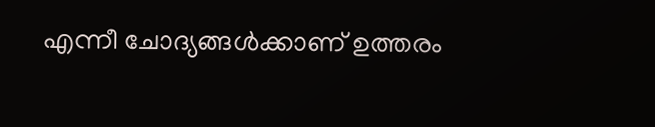എന്നീ ചോദ്യങ്ങള്‍ക്കാണ്‌ ഉത്തരം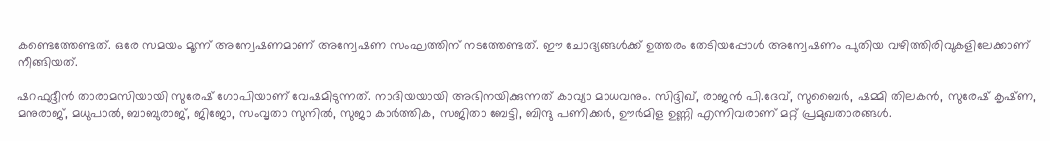കണ്ടെത്തേണ്ടത്‌. ഒരേ സമയം മൂന്ന്‌ അന്വേഷണമാണ്‌ അന്വേഷണ സംഘത്തിന്‌ നടത്തേണ്ടത്‌. ഈ ചോദ്യങ്ങള്‍ക്ക്‌ ഉത്തരം തേടിയപ്പോള്‍ അന്വേഷണം പുതിയ വഴിത്തിരിവുകളിലേക്കാണ്‌ നീങ്ങിയത്‌.

ഷറഫുദ്ദീന്‍ താരാമസിയായി സുരേഷ്‌ ഗോപിയാണ്‌ വേഷമിടുന്നത്‌. നാദിയയായി അഭിനയിക്കുന്നത്‌ കാവ്യാ മാധവനും. സിദ്ദിഖ്‌, രാജന്‍ പി.ദേവ്‌, സുബൈര്‍, ഷമ്മി തിലകന്‍, സുരേഷ്‌ കൃഷ്‌ണ, മനുരാജ്‌, മധുപാല്‍, ബാബുരാജ്‌, ജിജോ, സംവൃതാ സുനില്‍, സുജാ കാര്‍ത്തിക, സജിതാ ബേട്ടി, ബിന്ദു പണിക്കര്‍, ഊര്‍മിള ഉണ്ണി എന്നിവരാണ്‌ മറ്റ്‌ പ്രമുഖതാരങ്ങള്‍.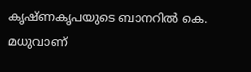കൃഷ്‌ണകൃപയുടെ ബാനറില്‍ കെ. മധുവാണ്‌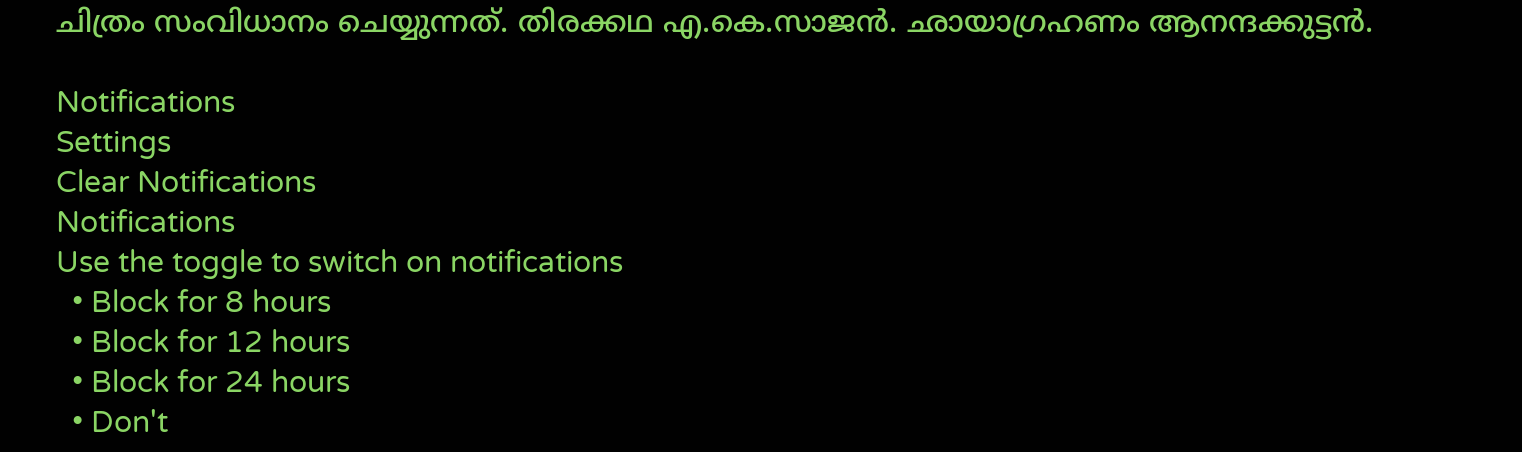ചിത്രം സംവിധാനം ചെയ്യുന്നത്‌. തിരക്കഥ എ.കെ.സാജന്‍. ഛായാഗ്രഹണം ആനന്ദക്കുട്ടന്‍.

Notifications
Settings
Clear Notifications
Notifications
Use the toggle to switch on notifications
  • Block for 8 hours
  • Block for 12 hours
  • Block for 24 hours
  • Don't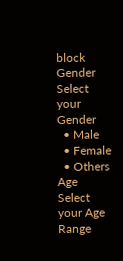block
Gender
Select your Gender
  • Male
  • Female
  • Others
Age
Select your Age Range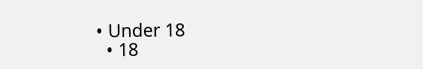• Under 18
  • 18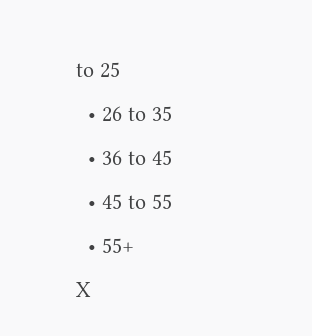to 25
  • 26 to 35
  • 36 to 45
  • 45 to 55
  • 55+
X